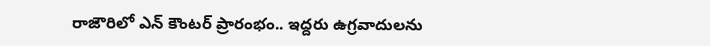రాజౌరిలో ఎన్ కౌంటర్ ప్రారంభం.. ఇద్దరు ఉగ్రవాదులను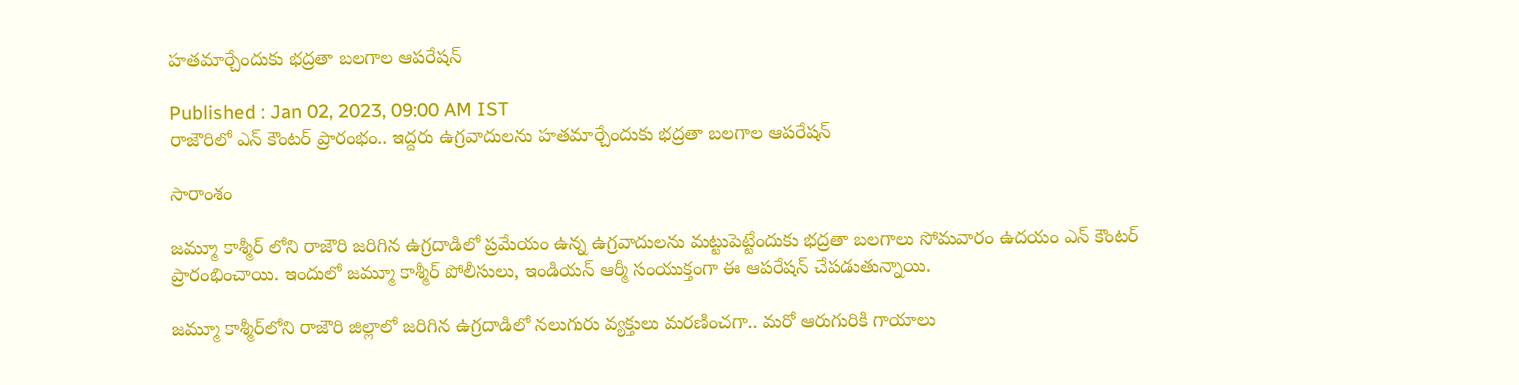హతమార్చేందుకు భద్రతా బలగాల ఆపరేషన్

Published : Jan 02, 2023, 09:00 AM IST
రాజౌరిలో ఎన్ కౌంటర్ ప్రారంభం.. ఇద్దరు ఉగ్రవాదులను హతమార్చేందుకు భద్రతా బలగాల ఆపరేషన్

సారాంశం

జమ్మూ కాశ్మీర్ లోని రాజౌరి జరిగిన ఉగ్రదాడిలో ప్రమేయం ఉన్న ఉగ్రవాదులను మట్టుపెట్టేందుకు భద్రతా బలగాలు సోమవారం ఉదయం ఎన్ కౌంటర్ ప్రారంభించాయి. ఇందులో జమ్మూ కాశ్మీర్ పోలీసులు, ఇండియన్ ఆర్మీ సంయుక్తంగా ఈ ఆపరేషన్ చేపడుతున్నాయి.

జమ్మూ కాశ్మీర్‌లోని రాజౌరి జిల్లాలో జరిగిన ఉగ్రదాడిలో నలుగురు వ్యక్తులు మరణించగా.. మరో ఆరుగురికి గాయాలు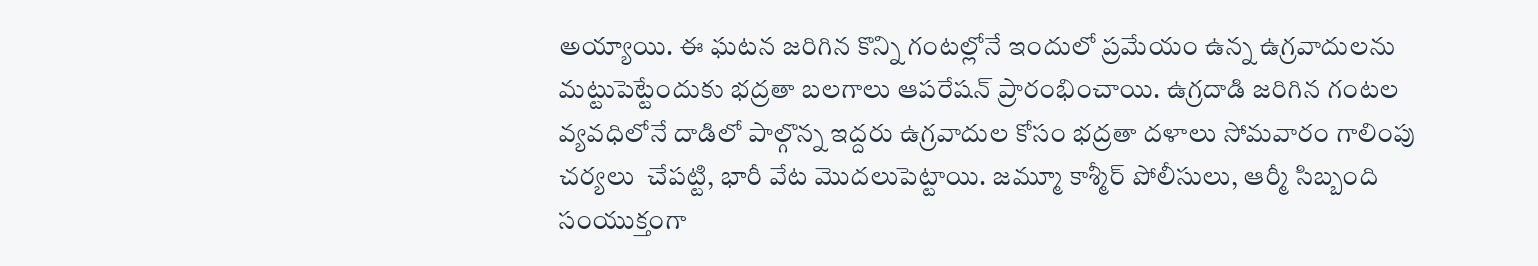అయ్యాయి. ఈ ఘటన జరిగిన కొన్ని గంటల్లోనే ఇందులో ప్రమేయం ఉన్న ఉగ్రవాదులను మట్టుపెట్టేందుకు భద్రతా బలగాలు ఆపరేషన్ ప్రారంభించాయి. ఉగ్రదాడి జరిగిన గంటల వ్యవధిలోనే దాడిలో పాల్గొన్న ఇద్దరు ఉగ్రవాదుల కోసం భద్రతా దళాలు సోమవారం గాలింపు చర్యలు  చేపట్టి, భారీ వేట మొదలుపెట్టాయి. జమ్మూ కాశ్మీర్ పోలీసులు, ఆర్మీ సిబ్బంది సంయుక్తంగా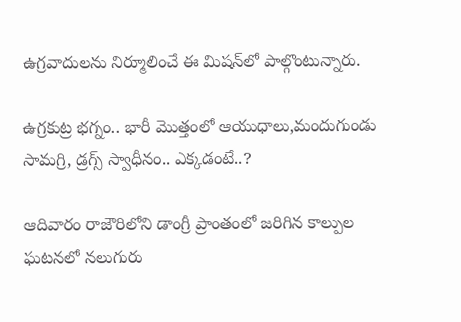ఉగ్రవాదులను నిర్మూలించే ఈ మిషన్‌లో పాల్గొంటున్నారు.

ఉగ్రకుట్ర భగ్నం.. భారీ మొత్తంలో ఆయుధాలు,మందుగుండు సామగ్రి, డ్రగ్స్ స్వాధీనం.. ఎక్కడంటే..?

ఆదివారం రాజౌరిలోని డాంగ్రీ ప్రాంతంలో జరిగిన కాల్పుల ఘటనలో నలుగురు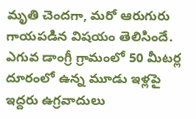మృతి చెందగా, మరో ఆరుగురు గాయపడిన విషయం తెలిసిందే. ఎగువ డాంగ్రీ గ్రామంలో 50 మీటర్ల దూరంలో ఉన్న మూడు ఇళ్లపై ఇద్దరు ఉగ్రవాదులు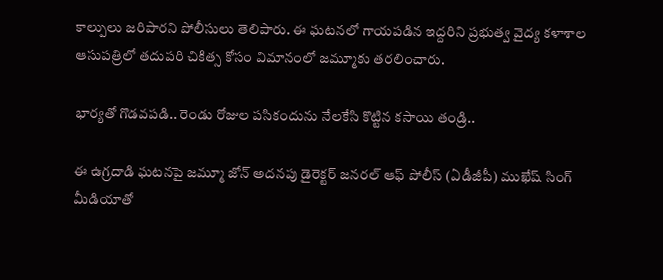కాల్పులు జరిపారని పోలీసులు తెలిపారు. ఈ ఘటనలో గాయపడిన ఇద్దరిని ప్రభుత్వ వైద్య కళాశాల ఆసుపత్రిలో తదుపరి చికిత్స కోసం విమానంలో జమ్మూకు తరలించారు.

భార్యతో గొడవపడి.. రెండు రోజుల పసికందును నేలకేసి కొట్టిన కసాయి తండ్రి..

ఈ ఉగ్రదాడి ఘటనపై జమ్మూ జోన్ అదనపు డైరెక్టర్ జనరల్ ఆఫ్ పోలీస్ (ఏడీజీపీ) ముఖేష్ సింగ్ మీడియాతో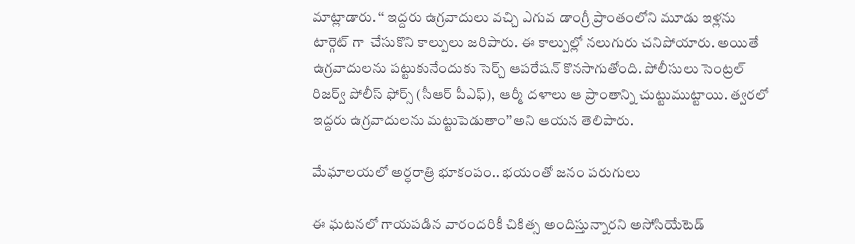మాట్లాడారు. ‘‘ ఇద్దరు ఉగ్రవాదులు వచ్చి ఎగువ డాంగ్రీ ప్రాంతంలోని మూడు ఇళ్లను టార్గెట్ గా  చేసుకొని కాల్పులు జరిపారు. ఈ కాల్పుల్లో నలుగురు చనిపోయారు. అయితే ఉగ్రవాదులను పట్టుకునేందుకు సెర్చ్ ఆపరేషన్ కొనసాగుతోంది. పోలీసులు సెంట్రల్ రిజర్వ్ పోలీస్ ఫోర్స్ (సీఆర్ పీఎఫ్), ఆర్మీ దళాలు ఆ ప్రాంతాన్ని చుట్టుముట్టాయి. త్వరలో ఇద్దరు ఉగ్రవాదులను మట్టుపెడుతాం’’అని ఆయన తెలిపారు.

మేఘాలయలో అర్ధరాత్రి భూకంపం.. భయంతో జనం పరుగులు

ఈ ఘటనలో గాయపడిన వారందరికీ చికిత్స అందిస్తున్నారని అసోసియేటెడ్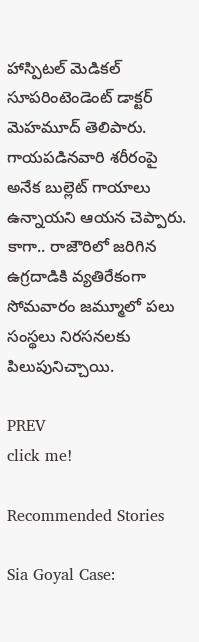హాస్పిటల్ మెడికల్ సూపరింటెండెంట్ డాక్టర్ మెహమూద్ తెలిపారు. గాయపడినవారి శరీరంపై అనేక బుల్లెట్ గాయాలు ఉన్నాయని ఆయన చెప్పారు. కాగా.. రాజౌరిలో జరిగిన ఉగ్రదాడికి వ్యతిరేకంగా సోమవారం జమ్మూలో పలు సంస్థలు నిరసనలకు పిలుపునిచ్చాయి.

PREV
click me!

Recommended Stories

Sia Goyal Case: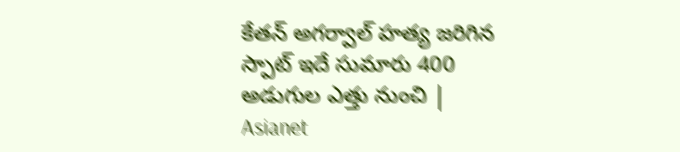కేతన్ అగర్వాల్ హత్య జరిగిన స్పాట్ ఇదే సుమారు 400 అడుగుల ఎత్తు నుంచి | Asianet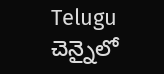Telugu
చెన్నైలో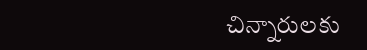చిన్నారులకు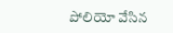పోలియో వేసిన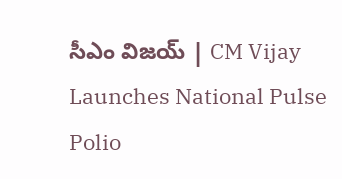సీఎం విజయ్ | CM Vijay Launches National Pulse Polio